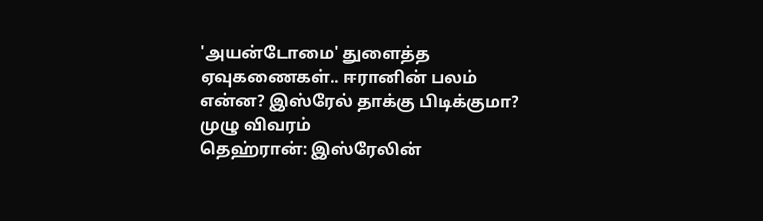'அயன்டோமை' துளைத்த ஏவுகணைகள்.. ஈரானின் பலம் என்ன? இஸ்ரேல் தாக்கு பிடிக்குமா? முழு விவரம்
தெஹ்ரான்: இஸ்ரேலின்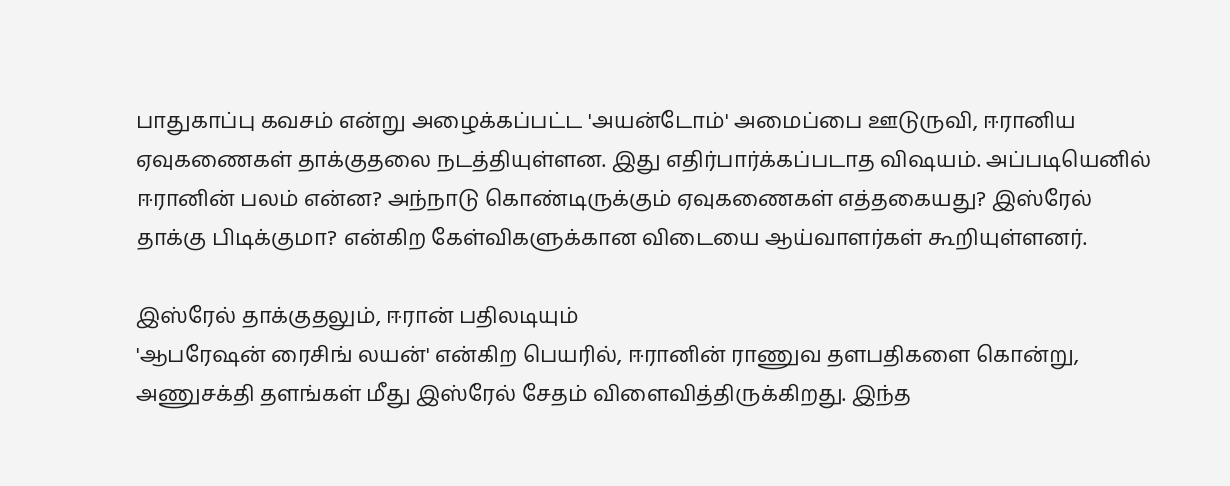பாதுகாப்பு கவசம் என்று அழைக்கப்பட்ட 'அயன்டோம்' அமைப்பை ஊடுருவி, ஈரானிய ஏவுகணைகள் தாக்குதலை நடத்தியுள்ளன. இது எதிர்பார்க்கப்படாத விஷயம். அப்படியெனில் ஈரானின் பலம் என்ன? அந்நாடு கொண்டிருக்கும் ஏவுகணைகள் எத்தகையது? இஸ்ரேல் தாக்கு பிடிக்குமா? என்கிற கேள்விகளுக்கான விடையை ஆய்வாளர்கள் கூறியுள்ளனர்.

இஸ்ரேல் தாக்குதலும், ஈரான் பதிலடியும்
'ஆபரேஷன் ரைசிங் லயன்' என்கிற பெயரில், ஈரானின் ராணுவ தளபதிகளை கொன்று, அணுசக்தி தளங்கள் மீது இஸ்ரேல் சேதம் விளைவித்திருக்கிறது. இந்த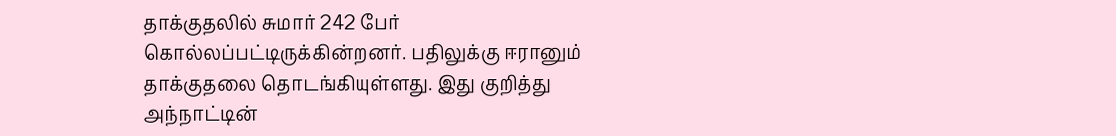தாக்குதலில் சுமார் 242 பேர் கொல்லப்பட்டிருக்கின்றனர். பதிலுக்கு ஈரானும் தாக்குதலை தொடங்கியுள்ளது. இது குறித்து அந்நாட்டின்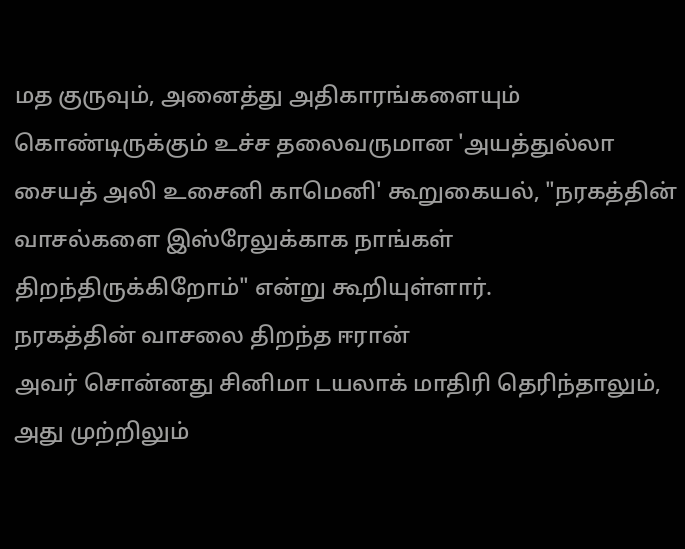மத குருவும், அனைத்து அதிகாரங்களையும் கொண்டிருக்கும் உச்ச தலைவருமான 'அயத்துல்லா சையத் அலி உசைனி காமெனி' கூறுகையல், "நரகத்தின் வாசல்களை இஸ்ரேலுக்காக நாங்கள் திறந்திருக்கிறோம்" என்று கூறியுள்ளார்.
நரகத்தின் வாசலை திறந்த ஈரான்
அவர் சொன்னது சினிமா டயலாக் மாதிரி தெரிந்தாலும், அது முற்றிலும்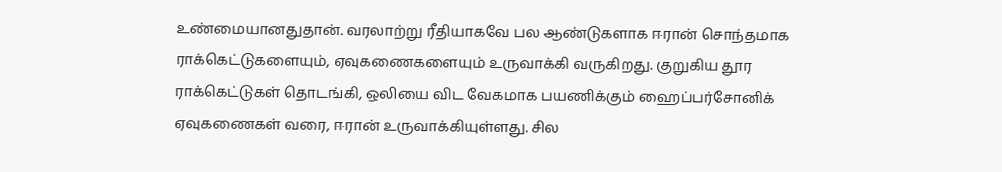உண்மையானதுதான். வரலாற்று ரீதியாகவே பல ஆண்டுகளாக ஈரான் சொந்தமாக ராக்கெட்டுகளையும், ஏவுகணைகளையும் உருவாக்கி வருகிறது. குறுகிய தூர ராக்கெட்டுகள் தொடங்கி, ஒலியை விட வேகமாக பயணிக்கும் ஹைப்பர்சோனிக் ஏவுகணைகள் வரை, ஈரான் உருவாக்கியுள்ளது. சில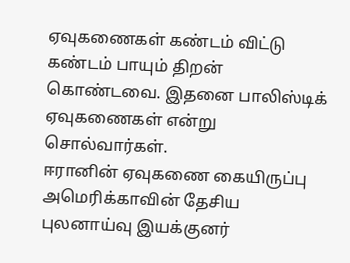ஏவுகணைகள் கண்டம் விட்டு கண்டம் பாயும் திறன் கொண்டவை. இதனை பாலிஸ்டிக் ஏவுகணைகள் என்று சொல்வார்கள்.
ஈரானின் ஏவுகணை கையிருப்பு
அமெரிக்காவின் தேசிய புலனாய்வு இயக்குனர்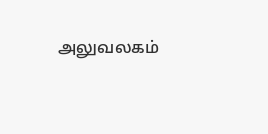அலுவலகம்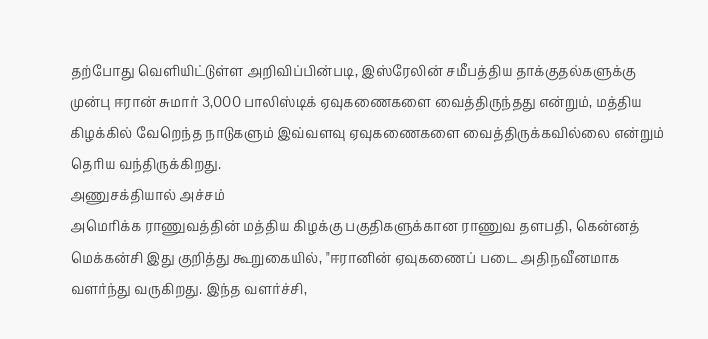தற்போது வெளியிட்டுள்ள அறிவிப்பின்படி, இஸ்ரேலின் சமீபத்திய தாக்குதல்களுக்கு முன்பு ஈரான் சுமார் 3,000 பாலிஸ்டிக் ஏவுகணைகளை வைத்திருந்தது என்றும், மத்திய கிழக்கில் வேறெந்த நாடுகளும் இவ்வளவு ஏவுகணைகளை வைத்திருக்கவில்லை என்றும் தெரிய வந்திருக்கிறது.
அணுசக்தியால் அச்சம்
அமெரிக்க ராணுவத்தின் மத்திய கிழக்கு பகுதிகளுக்கான ராணுவ தளபதி, கென்னத் மெக்கன்சி இது குறித்து கூறுகையில், "ஈரானின் ஏவுகணைப் படை அதிநவீனமாக வளர்ந்து வருகிறது. இந்த வளர்ச்சி,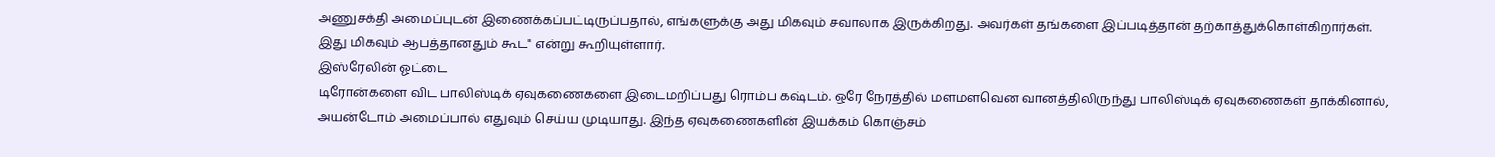அணுசக்தி அமைப்புடன் இணைக்கப்பட்டிருப்பதால், எங்களுக்கு அது மிகவும் சவாலாக இருக்கிறது. அவர்கள் தங்களை இப்படித்தான் தற்காத்துக்கொள்கிறார்கள். இது மிகவும் ஆபத்தானதும் கூட" என்று கூறியுள்ளார்.
இஸ்ரேலின் ஓட்டை
டிரோன்களை விட பாலிஸ்டிக் ஏவுகணைகளை இடைமறிப்பது ரொம்ப கஷ்டம். ஒரே நேரத்தில் மளமளவென வானத்திலிருந்து பாலிஸ்டிக் ஏவுகணைகள் தாக்கினால், அயன்டோம் அமைப்பால் எதுவும் செய்ய முடியாது. இந்த ஏவுகணைகளின் இயக்கம் கொஞ்சம்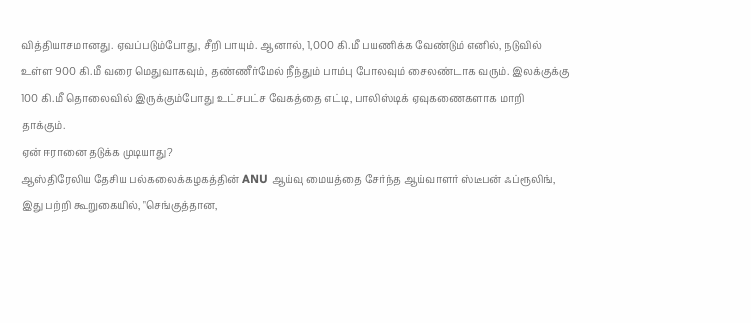வித்தியாசமானது. ஏவப்படும்போது, சீறி பாயும். ஆனால், 1,000 கி.மீ பயணிக்க வேண்டும் எனில், நடுவில் உள்ள 900 கி.மீ வரை மெதுவாகவும், தண்ணீர்மேல் நீந்தும் பாம்பு போலவும் சைலண்டாக வரும். இலக்குக்கு 100 கி.மீ தொலைவில் இருக்கும்போது உட்சபட்ச வேகத்தை எட்டி, பாலிஸ்டிக் ஏவுகணைகளாக மாறி தாக்கும்.
ஏன் ஈரானை தடுக்க முடியாது?
ஆஸ்திரேலிய தேசிய பல்கலைக்கழகத்தின் ANU ஆய்வு மையத்தை சேர்ந்த ஆய்வாளர் ஸ்டீபன் ஃப்ரூலிங், இது பற்றி கூறுகையில், "செங்குத்தான,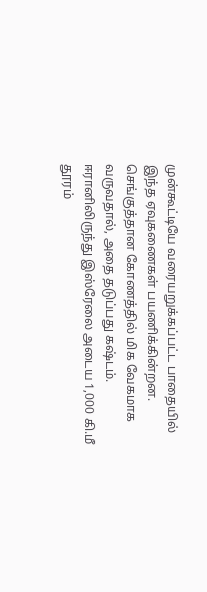முன்கூட்டியே வரையறுக்கப்பட்ட பாதையில் இந்த ஏவுகணைகள் பயணிக்கின்றன. செங்குத்தான கோணத்தில் மிக வேகமாக வருவதால், அதை தடுப்பது கஷ்டம். ஈரானிலிருந்து இஸ்ரேலை அடைய 1,000 கி.மீ தூரம்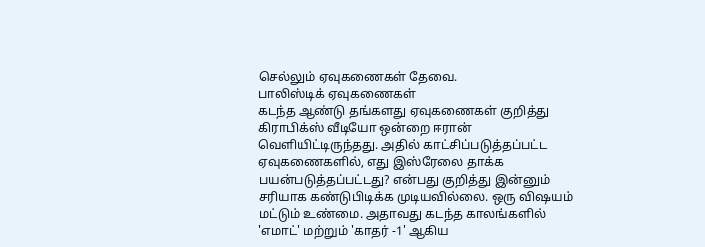செல்லும் ஏவுகணைகள் தேவை.
பாலிஸ்டிக் ஏவுகணைகள்
கடந்த ஆண்டு தங்களது ஏவுகணைகள் குறித்து கிராபிக்ஸ் வீடியோ ஒன்றை ஈரான் வெளியிட்டிருந்தது. அதில் காட்சிப்படுத்தப்பட்ட ஏவுகணைகளில், எது இஸ்ரேலை தாக்க பயன்படுத்தப்பட்டது? என்பது குறித்து இன்னும் சரியாக கண்டுபிடிக்க முடியவில்லை. ஒரு விஷயம் மட்டும் உண்மை. அதாவது கடந்த காலங்களில் 'எமாட்' மற்றும் 'காதர் -1' ஆகிய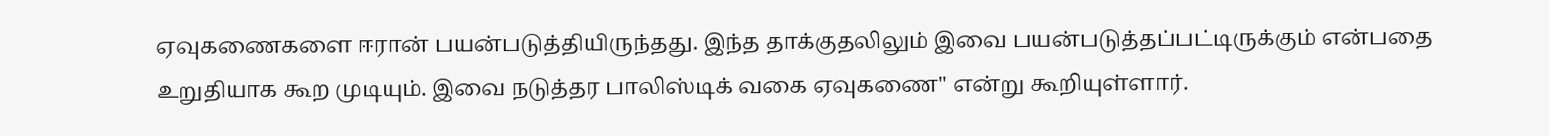ஏவுகணைகளை ஈரான் பயன்படுத்தியிருந்தது. இந்த தாக்குதலிலும் இவை பயன்படுத்தப்பட்டிருக்கும் என்பதை உறுதியாக கூற முடியும். இவை நடுத்தர பாலிஸ்டிக் வகை ஏவுகணை" என்று கூறியுள்ளார்.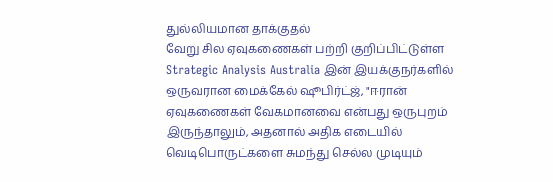துல்லியமான தாக்குதல்
வேறு சில ஏவுகணைகள் பற்றி குறிப்பிட்டுள்ள Strategic Analysis Australia இன் இயக்குநர்களில் ஒருவரான மைக்கேல் ஷூபிர்ட்ஜ், "ஈரான் ஏவுகணைகள் வேகமானவை என்பது ஒருபுறம் இருந்தாலும், அதனால் அதிக எடையில் வெடிபொருட்களை சுமந்து செல்ல முடியும்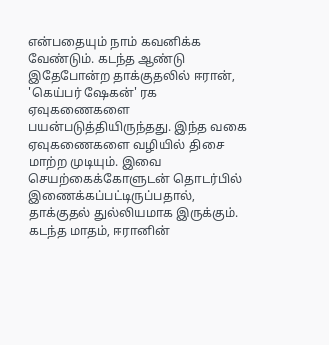என்பதையும் நாம் கவனிக்க வேண்டும். கடந்த ஆண்டு இதேபோன்ற தாக்குதலில் ஈரான், 'கெய்பர் ஷேகன்' ரக ஏவுகணைகளை பயன்படுத்தியிருந்தது. இந்த வகை ஏவுகணைகளை வழியில் திசை மாற்ற முடியும். இவை செயற்கைக்கோளுடன் தொடர்பில் இணைக்கப்பட்டிருப்பதால், தாக்குதல் துல்லியமாக இருக்கும்.
கடந்த மாதம், ஈரானின்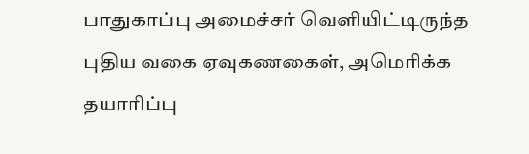பாதுகாப்பு அமைச்சர் வெளியிட்டிருந்த புதிய வகை ஏவுகணகைள், அமெரிக்க தயாரிப்பு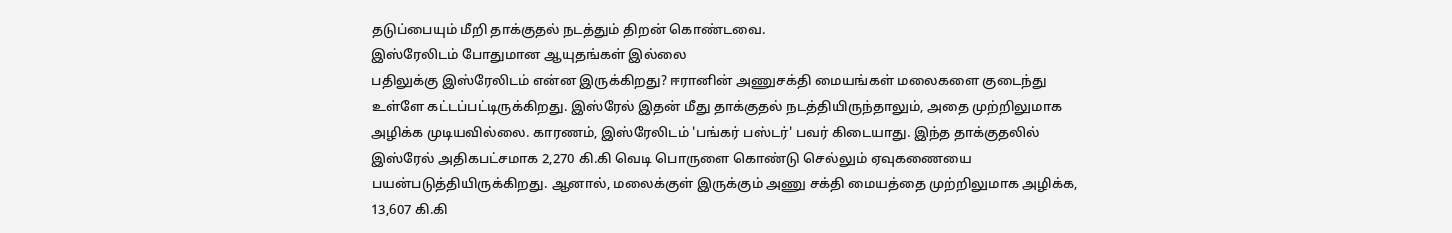தடுப்பையும் மீறி தாக்குதல் நடத்தும் திறன் கொண்டவை.
இஸ்ரேலிடம் போதுமான ஆயுதங்கள் இல்லை
பதிலுக்கு இஸ்ரேலிடம் என்ன இருக்கிறது? ஈரானின் அணுசக்தி மையங்கள் மலைகளை குடைந்து உள்ளே கட்டப்பட்டிருக்கிறது. இஸ்ரேல் இதன் மீது தாக்குதல் நடத்தியிருந்தாலும், அதை முற்றிலுமாக அழிக்க முடியவில்லை. காரணம், இஸ்ரேலிடம் 'பங்கர் பஸ்டர்' பவர் கிடையாது. இந்த தாக்குதலில் இஸ்ரேல் அதிகபட்சமாக 2,270 கி.கி வெடி பொருளை கொண்டு செல்லும் ஏவுகணையை பயன்படுத்தியிருக்கிறது. ஆனால், மலைக்குள் இருக்கும் அணு சக்தி மையத்தை முற்றிலுமாக அழிக்க, 13,607 கி.கி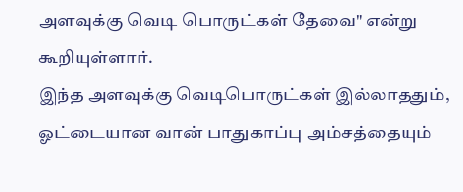அளவுக்கு வெடி பொருட்கள் தேவை" என்று கூறியுள்ளார்.
இந்த அளவுக்கு வெடிபொருட்கள் இல்லாததும், ஓட்டையான வான் பாதுகாப்பு அம்சத்தையும்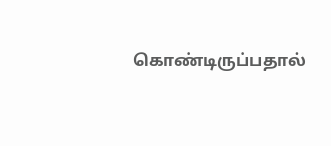கொண்டிருப்பதால்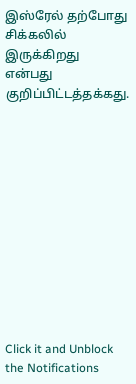இஸ்ரேல் தற்போது சிக்கலில் இருக்கிறது என்பது குறிப்பிட்டத்தக்கது.












Click it and Unblock the Notifications